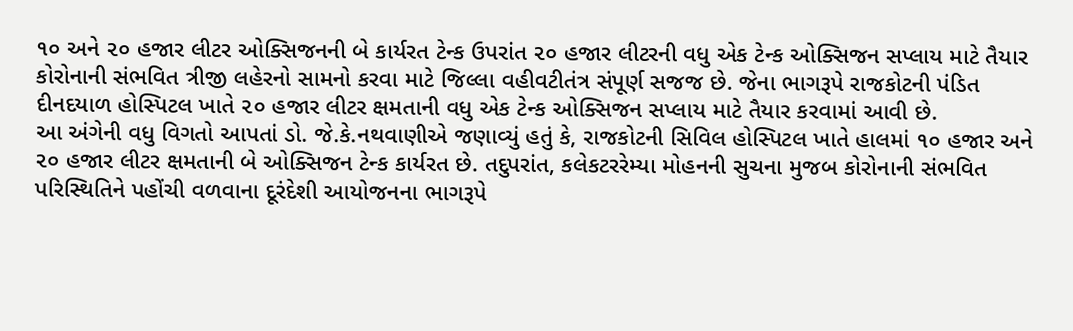૧૦ અને ૨૦ હજાર લીટર ઓક્સિજનની બે કાર્યરત ટેન્ક ઉપરાંત ૨૦ હજાર લીટરની વધુ એક ટેન્ક ઓક્સિજન સપ્લાય માટે તૈયાર
કોરોનાની સંભવિત ત્રીજી લહેરનો સામનો કરવા માટે જિલ્લા વહીવટીતંત્ર સંપૂર્ણ સજજ છે. જેના ભાગરૂપે રાજકોટની પંડિત દીનદયાળ હોસ્પિટલ ખાતે ૨૦ હજાર લીટર ક્ષમતાની વધુ એક ટેન્ક ઓક્સિજન સપ્લાય માટે તૈયાર કરવામાં આવી છે.
આ અંગેની વધુ વિગતો આપતાં ડો. જે.કે.નથવાણીએ જણાવ્યું હતું કે, રાજકોટની સિવિલ હોસ્પિટલ ખાતે હાલમાં ૧૦ હજાર અને ૨૦ હજાર લીટર ક્ષમતાની બે ઓક્સિજન ટેન્ક કાર્યરત છે. તદુપરાંત, કલેકટરરેમ્યા મોહનની સુચના મુજબ કોરોનાની સંભવિત પરિસ્થિતિને પહોંચી વળવાના દૂરંદેશી આયોજનના ભાગરૂપે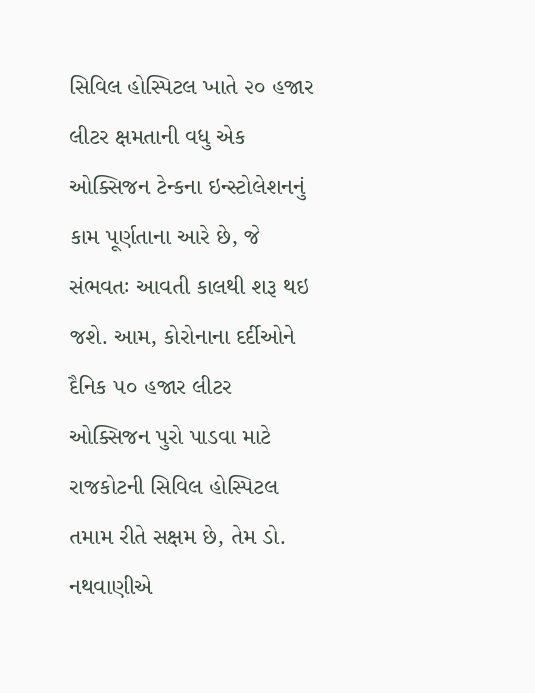સિવિલ હોસ્પિટલ ખાતે ૨૦ હજાર લીટર ક્ષમતાની વધુ એક ઓક્સિજન ટેન્કના ઇન્સ્ટોલેશનનું કામ પૂર્ણતાના આરે છે, જે સંભવતઃ આવતી કાલથી શરૂ થઇ જશે. આમ, કોરોનાના દર્દીઓને દૈનિક ૫૦ હજાર લીટર ઓક્સિજન પુરો પાડવા માટે રાજકોટની સિવિલ હોસ્પિટલ તમામ રીતે સક્ષમ છે, તેમ ડો. નથવાણીએ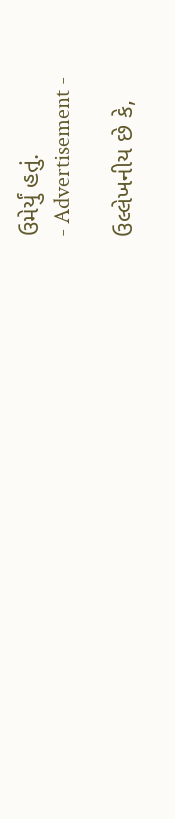ઉમેર્યું હતું.
- Advertisement -

ઉલ્લેખનીય છે કે,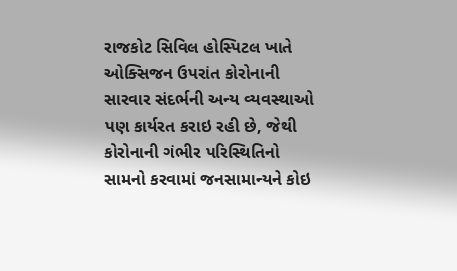રાજકોટ સિવિલ હોસ્પિટલ ખાતે ઓક્સિજન ઉપરાંત કોરોનાની સારવાર સંદર્ભની અન્ય વ્યવસ્થાઓ પણ કાર્યરત કરાઇ રહી છે, જેથી કોરોનાની ગંભીર પરિસ્થિતિનો સામનો કરવામાં જનસામાન્યને કોઇ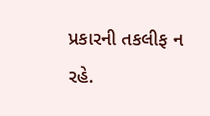પ્રકારની તકલીફ ન રહે.